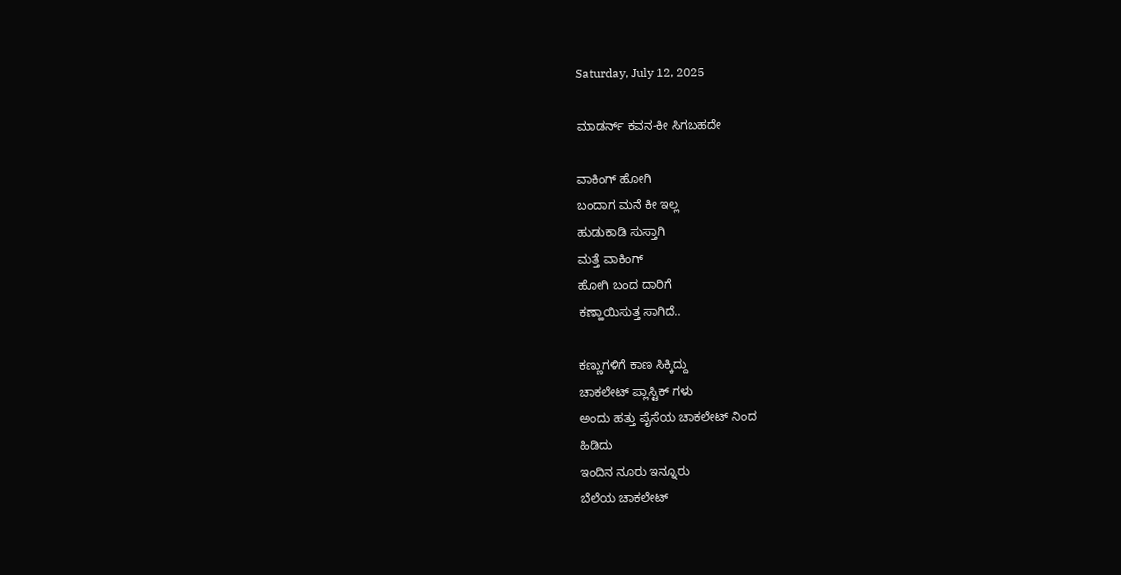Saturday, July 12, 2025

ಮಾಡರ್ನ್ ಕವನ-ಕೀ ಸಿಗಬಹದೇ

ವಾಕಿಂಗ್ ಹೋಗಿ
ಬಂದಾಗ ಮನೆ ಕೀ ಇಲ್ಲ
ಹುಡುಕಾಡಿ ಸುಸ್ತಾಗಿ
ಮತ್ತೆ ವಾಕಿಂಗ್
ಹೋಗಿ ಬಂದ ದಾರಿಗೆ
ಕಣ್ಹಾಯಿಸುತ್ತ ಸಾಗಿದೆ..

ಕಣ್ಣುಗಳಿಗೆ ಕಾಣ ಸಿಕ್ಕಿದ್ದು
ಚಾಕಲೇಟ್ ಪ್ಲಾಸ್ಟಿಕ್ ಗಳು
ಅಂದು ಹತ್ತು ಪೈಸೆಯ ಚಾಕಲೇಟ್ ನಿಂದ
ಹಿಡಿದು
ಇಂದಿನ ನೂರು ಇನ್ನೂರು
ಬೆಲೆಯ ಚಾಕಲೇಟ್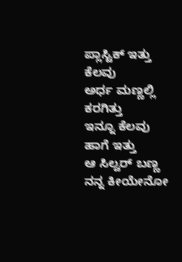ಪ್ಲಾಸ್ಟಿಕ್ ಇತ್ತು
ಕೆಲವು
ಅರ್ಧ ಮಣ್ಣಲ್ಲಿ ಕರಗಿತ್ತು
ಇನ್ನೂ ಕೆಲವು ಹಾಗೆ ಇತ್ತು
ಆ ಸಿಲ್ವರ್ ಬಣ್ಣ
ನನ್ನ ಕೀಯೇನೋ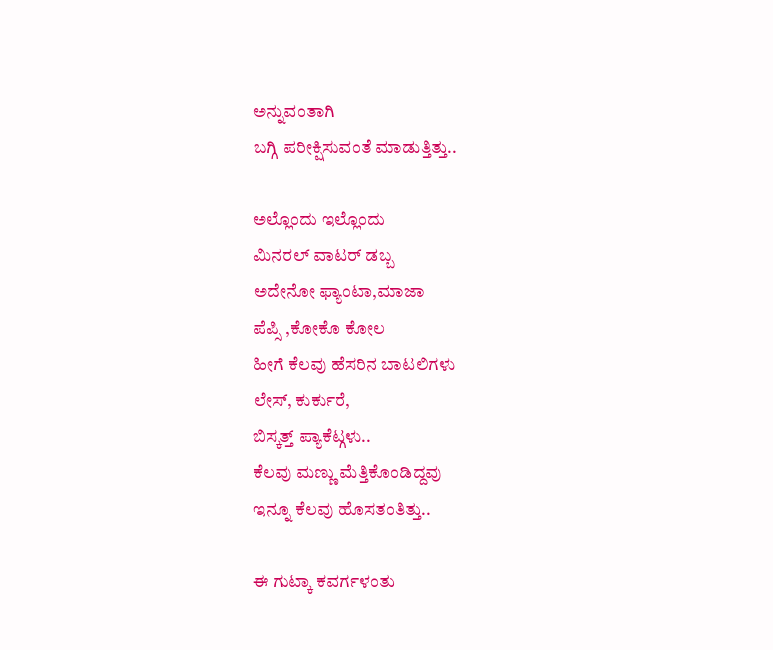ಅನ್ನುವಂತಾಗಿ
ಬಗ್ಗಿ ಪರೀಕ್ಷಿಸುವಂತೆ ಮಾಡುತ್ತಿತ್ತು..

ಅಲ್ಲೊಂದು ಇಲ್ಲೊಂದು
ಮಿನರಲ್ ವಾಟರ್ ಡಬ್ಬ
ಅದೇನೋ ಫ್ಯಾಂಟಾ,ಮಾಜಾ
ಪೆಪ್ಸಿ ,ಕೋಕೊ ಕೋಲ
ಹೀಗೆ ಕೆಲವು ಹೆಸರಿನ ಬಾಟಲಿಗಳು
ಲೇಸ್, ಕುರ್ಕುರೆ,
ಬಿಸ್ಕತ್ತ್ ಪ್ಯಾಕೆಟ್ಗಳು..
ಕೆಲವು ಮಣ್ಣು ಮೆತ್ತಿಕೊಂಡಿದ್ದವು
ಇನ್ನೂ ಕೆಲವು ಹೊಸತಂತಿತ್ತು..

ಈ ಗುಟ್ಕಾ ಕವರ್ಗಳಂತು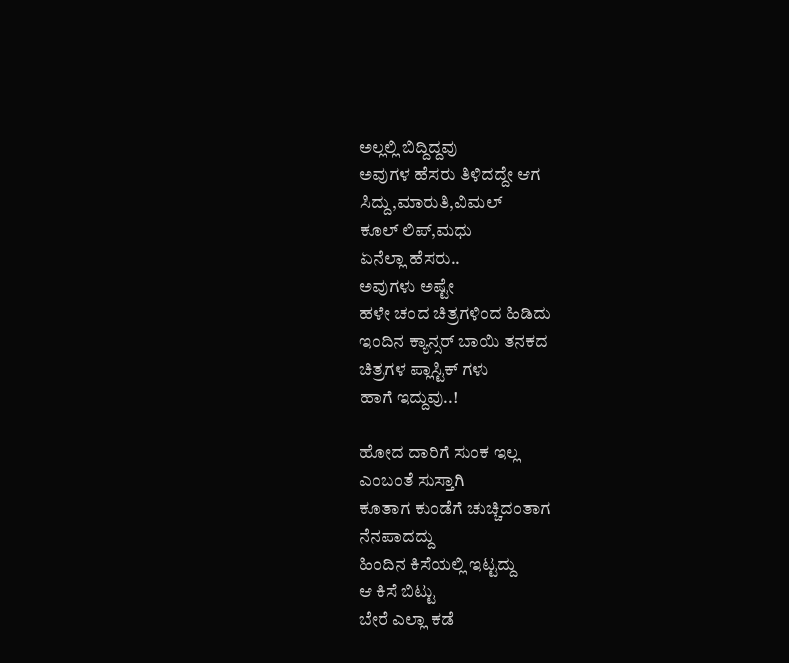ಅಲ್ಲಲ್ಲಿ ಬಿದ್ದಿದ್ದವು
ಅವುಗಳ ಹೆಸರು ತಿಳಿದದ್ದೇ ಆಗ
ಸಿದ್ದು,ಮಾರುತಿ,ವಿಮಲ್
ಕೂಲ್ ಲಿಪ್,ಮಧು
ಏನೆಲ್ಲಾ ಹೆಸರು..
ಅವುಗಳು ಅಷ್ಟೇ
ಹಳೇ ಚಂದ ಚಿತ್ರಗಳಿಂದ ಹಿಡಿದು
ಇಂದಿನ ಕ್ಯಾನ್ಸರ್ ಬಾಯಿ ತನಕದ
ಚಿತ್ರಗಳ ಪ್ಲಾಸ್ಟಿಕ್ ಗಳು
ಹಾಗೆ ಇದ್ದುವು..!

ಹೋದ ದಾರಿಗೆ ಸುಂಕ ಇಲ್ಲ
ಎಂಬಂತೆ ಸುಸ್ತಾಗಿ
ಕೂತಾಗ ಕುಂಡೆಗೆ ಚುಚ್ಚಿದಂತಾಗ
ನೆನಪಾದದ್ದು
ಹಿಂದಿನ ಕಿಸೆಯಲ್ಲಿ ಇಟ್ಟದ್ದು
ಆ ಕಿಸೆ ಬಿಟ್ಟು
ಬೇರೆ ಎಲ್ಲಾ ಕಡೆ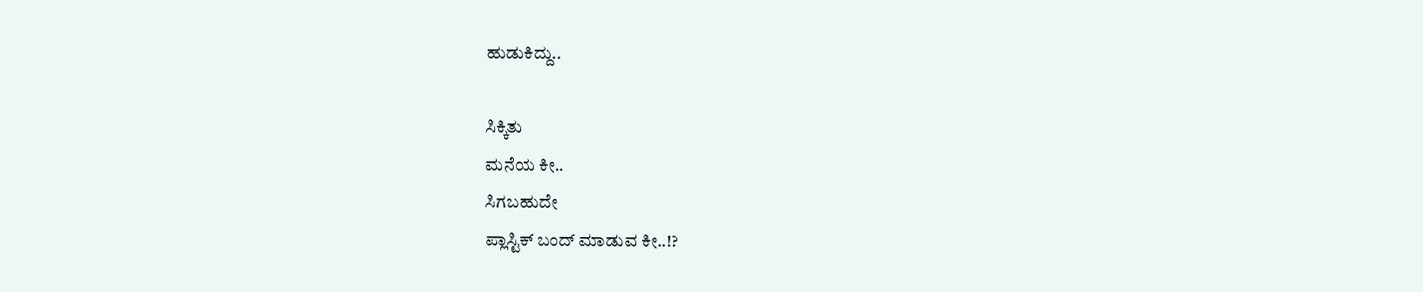ಹುಡುಕಿದ್ದು..

ಸಿಕ್ಕಿತು
ಮನೆಯ ಕೀ..
ಸಿಗಬಹುದೇ
ಪ್ಲಾಸ್ಟಿಕ್ ಬಂದ್ ಮಾಡುವ ಕೀ..!?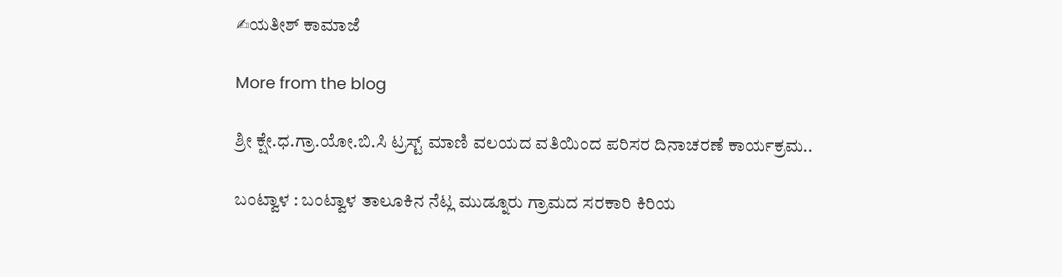✍ಯತೀಶ್ ಕಾಮಾಜೆ

More from the blog

ಶ್ರೀ ಕ್ಷೇ.ಧ.ಗ್ರಾ.ಯೋ.ಬಿ.ಸಿ ಟ್ರಸ್ಟ್ ಮಾಣಿ ವಲಯದ ವತಿಯಿಂದ ಪರಿಸರ ದಿನಾಚರಣೆ ಕಾರ್ಯಕ್ರಮ..

ಬಂಟ್ವಾಳ : ಬಂಟ್ವಾಳ ತಾಲೂಕಿನ ನೆಟ್ಲ ಮುಡ್ನೂರು ಗ್ರಾಮದ ಸರಕಾರಿ ಕಿರಿಯ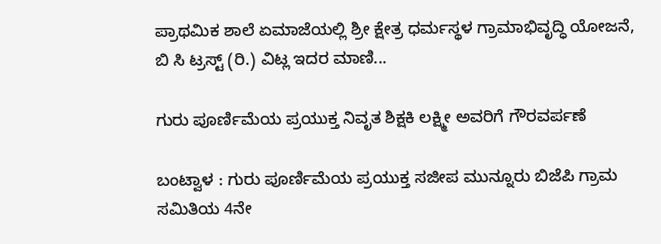ಪ್ರಾಥಮಿಕ ಶಾಲೆ ಏಮಾಜೆಯಲ್ಲಿ ಶ್ರೀ ಕ್ಷೇತ್ರ ಧರ್ಮಸ್ಥಳ ಗ್ರಾಮಾಭಿವೃದ್ಧಿ ಯೋಜನೆ, ಬಿ ಸಿ ಟ್ರಸ್ಟ್ (ರಿ.) ವಿಟ್ಲ ಇದರ ಮಾಣಿ...

ಗುರು ಪೂರ್ಣಿಮೆಯ ಪ್ರಯುಕ್ತ ನಿವೃತ ಶಿಕ್ಷಕಿ ಲಕ್ಷ್ಮೀ ಅವರಿಗೆ ಗೌರವರ್ಪಣೆ

ಬಂಟ್ವಾಳ : ಗುರು ಪೂರ್ಣಿಮೆಯ ಪ್ರಯುಕ್ತ ಸಜೀಪ ಮುನ್ನೂರು ಬಿಜೆಪಿ ಗ್ರಾಮ ಸಮಿತಿಯ 4ನೇ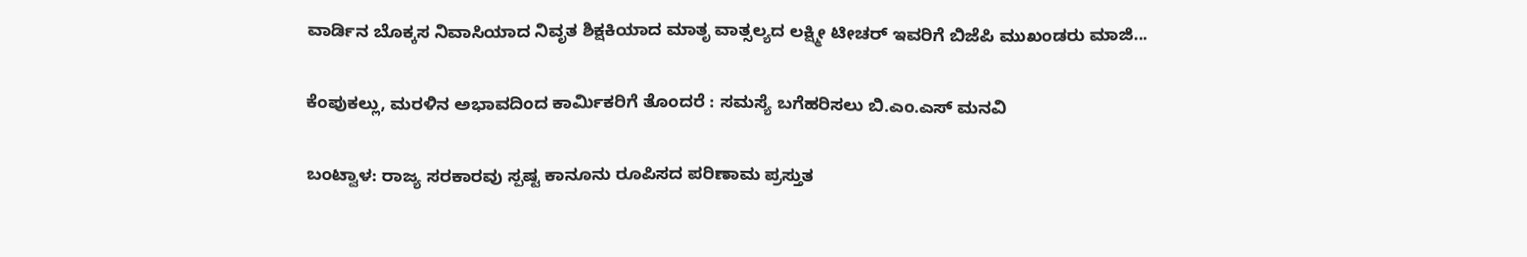ವಾರ್ಡಿನ ಬೊಕ್ಕಸ ನಿವಾಸಿಯಾದ ನಿವೃತ ಶಿಕ್ಷಕಿಯಾದ ಮಾತೃ ವಾತ್ಸಲ್ಯದ ಲಕ್ಷ್ಮೀ ಟೀಚರ್ ಇವರಿಗೆ ಬಿಜೆಪಿ ಮುಖಂಡರು ಮಾಜಿ...

ಕೆಂಪುಕಲ್ಲು, ಮರಳಿನ ಅಭಾವದಿಂದ ಕಾರ್ಮಿಕರಿಗೆ ತೊಂದರೆ : ಸಮಸ್ಯೆ ಬಗೆಹರಿಸಲು ಬಿ.ಎಂ.ಎಸ್ ಮನವಿ

ಬಂಟ್ವಾಳ: ರಾಜ್ಯ ಸರಕಾರವು ಸ್ಪಷ್ಟ ಕಾನೂನು ರೂಪಿಸದ ಪರಿಣಾಮ ಪ್ರಸ್ತುತ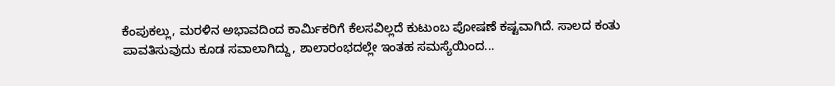ಕೆಂಪುಕಲ್ಲು, ಮರಳಿನ ಅಭಾವದಿಂದ ಕಾರ್ಮಿಕರಿಗೆ ಕೆಲಸವಿಲ್ಲದೆ ಕುಟುಂಬ ಪೋಷಣೆ ಕಷ್ಟವಾಗಿದೆ. ಸಾಲದ ಕಂತು ಪಾವತಿಸುವುದು ಕೂಡ ಸವಾಲಾಗಿದ್ದು, ಶಾಲಾರಂಭದಲ್ಲೇ ಇಂತಹ ಸಮಸ್ಯೆಯಿಂದ...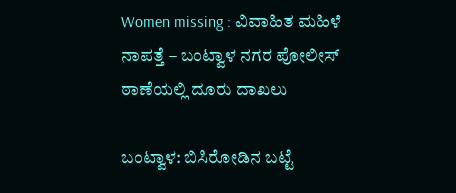Women missing : ವಿವಾಹಿತ ಮಹಿಳೆ ನಾಪತ್ತೆ – ಬಂಟ್ವಾಳ ನಗರ ಪೋಲೀಸ್ ಠಾಣೆಯಲ್ಲಿ ದೂರು ದಾಖಲು

ಬಂಟ್ವಾಳ: ಬಿಸಿರೋಡಿನ ಬಟ್ಟೆ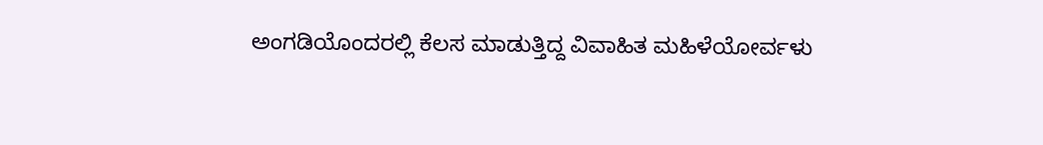ಅಂಗಡಿಯೊಂದರಲ್ಲಿ ಕೆಲಸ ಮಾಡುತ್ತಿದ್ದ ವಿವಾಹಿತ ಮಹಿಳೆಯೋರ್ವಳು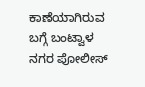ಕಾಣೆಯಾಗಿರುವ ಬಗ್ಗೆ ಬಂಟ್ವಾಳ ನಗರ ಪೋಲೀಸ್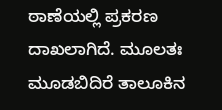ಠಾಣೆಯಲ್ಲಿ ಪ್ರಕರಣ ದಾಖಲಾಗಿದೆ. ಮೂಲತಃ ಮೂಡಬಿದಿರೆ ತಾಲೂಕಿನ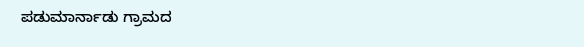ಪಡುಮಾರ್ನಾಡು ಗ್ರಾಮದ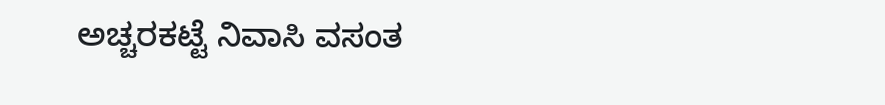ಅಚ್ಚರಕಟ್ಟೆ ನಿವಾಸಿ ವಸಂತ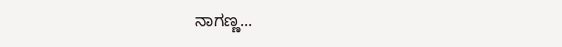ನಾಗಣ್ಣ...